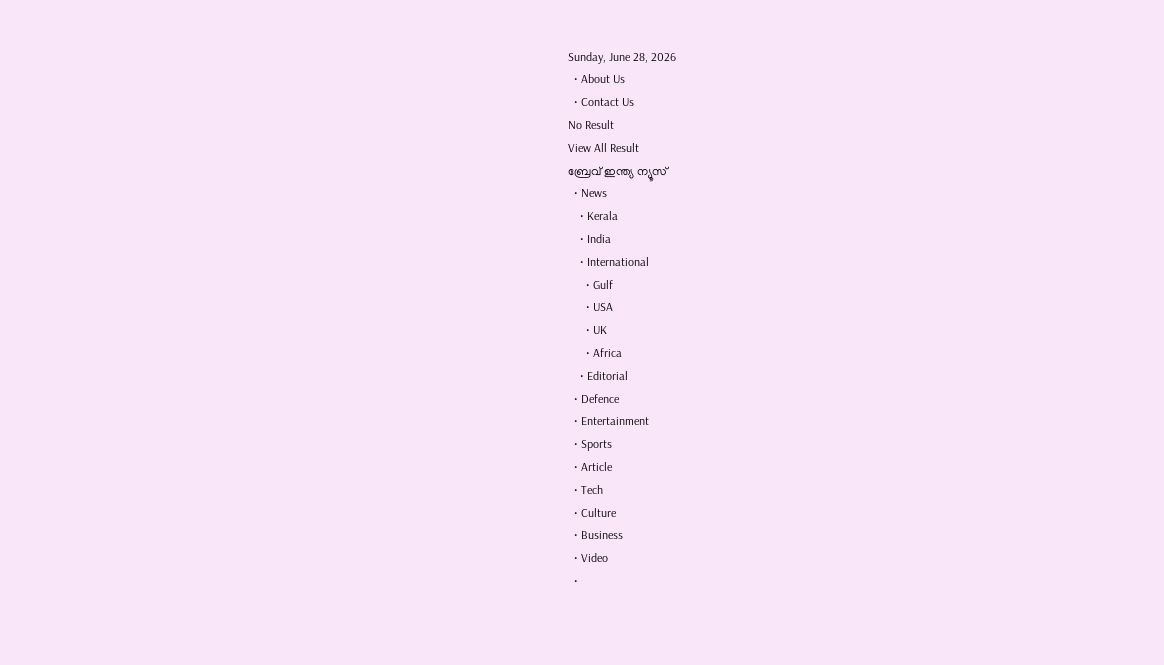Sunday, June 28, 2026
  • About Us
  • Contact Us
No Result
View All Result
ബ്രേവ് ഇന്ത്യ ന്യൂസ്
  • News
    • Kerala
    • India
    • International
      • Gulf
      • USA
      • UK
      • Africa
    • Editorial
  • Defence
  • Entertainment
  • Sports
  • Article
  • Tech
  • Culture
  • Business
  • Video
  •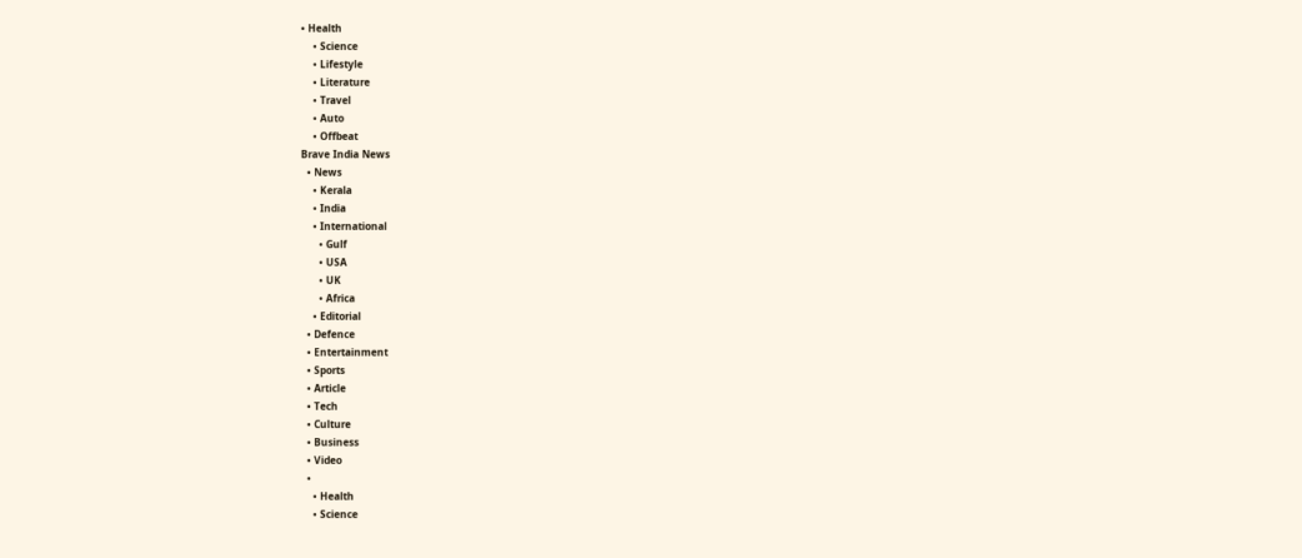• Health
    • Science
    • Lifestyle
    • Literature
    • Travel
    • Auto
    • Offbeat
Brave India News
  • News
    • Kerala
    • India
    • International
      • Gulf
      • USA
      • UK
      • Africa
    • Editorial
  • Defence
  • Entertainment
  • Sports
  • Article
  • Tech
  • Culture
  • Business
  • Video
  •
    • Health
    • Science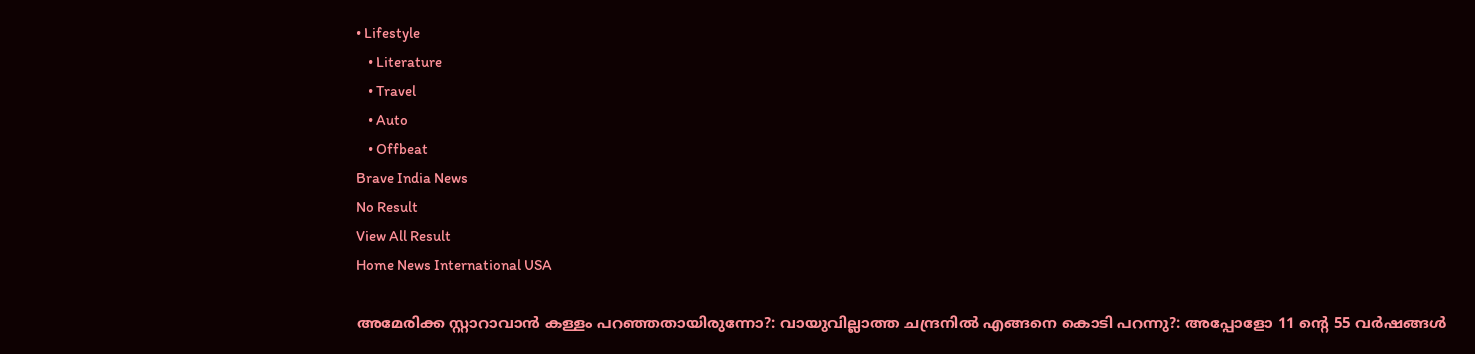• Lifestyle
    • Literature
    • Travel
    • Auto
    • Offbeat
Brave India News
No Result
View All Result
Home News International USA

അമേരിക്ക സ്റ്റാറാവാൻ കള്ളം പറഞ്ഞതായിരുന്നോ?: വായുവില്ലാത്ത ചന്ദ്രനിൽ എങ്ങനെ കൊടി പറന്നു?: അപ്പോളോ 11 ന്റെ 55 വർഷങ്ങൾ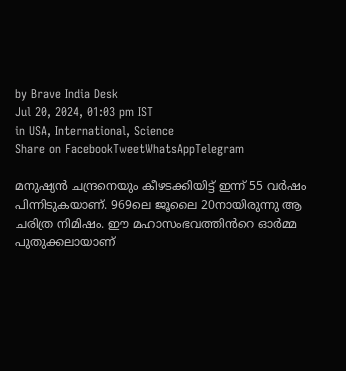by Brave India Desk
Jul 20, 2024, 01:03 pm IST
in USA, International, Science
Share on FacebookTweetWhatsAppTelegram

മനുഷ്യൻ ചന്ദ്രനെയും കീഴടക്കിയിട്ട് ഇന്ന് 55 വർഷം പിന്നിടുകയാണ്. 969ലെ ജൂലൈ 20നായിരുന്നു ആ ചരിത്ര നിമിഷം. ഈ മഹാസംഭവത്തിൻറെ ഓർമ്മ പുതുക്കലായാണ്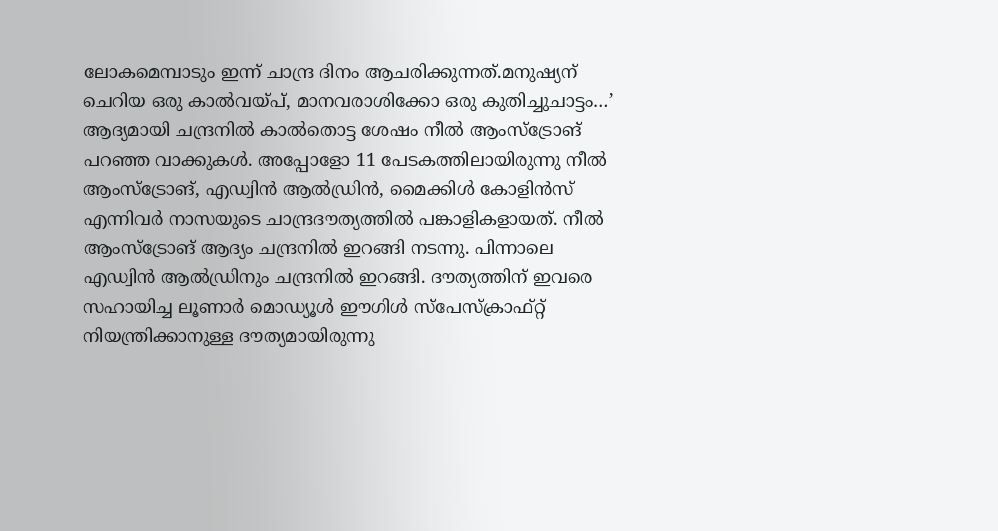ലോകമെമ്പാടും ഇന്ന് ചാന്ദ്ര ദിനം ആചരിക്കുന്നത്.മനുഷ്യന് ചെറിയ ഒരു കാൽവയ്പ്, മാനവരാശിക്കോ ഒരു കുതിച്ചുചാട്ടം…’ ആദ്യമായി ചന്ദ്രനിൽ കാൽതൊട്ട ശേഷം നീൽ ആംസ്‌ട്രോങ് പറഞ്ഞ വാക്കുകൾ. അപ്പോളോ 11 പേടകത്തിലായിരുന്നു നീൽ ആംസ്‌ട്രോങ്, എഡ്വിൻ ആൽഡ്രിൻ, മൈക്കിൾ കോളിൻസ് എന്നിവർ നാസയുടെ ചാന്ദ്രദൗത്യത്തിൽ പങ്കാളികളായത്. നീൽ ആംസ്‌ട്രോങ് ആദ്യം ചന്ദ്രനിൽ ഇറങ്ങി നടന്നു. പിന്നാലെ എഡ്വിൻ ആൽഡ്രിനും ചന്ദ്രനിൽ ഇറങ്ങി. ദൗത്യത്തിന് ഇവരെ സഹായിച്ച ലൂണാർ മൊഡ്യൂൾ ഈഗിൾ സ്‌പേസ്‌ക്രാഫ്റ്റ് നിയന്ത്രിക്കാനുള്ള ദൗത്യമായിരുന്നു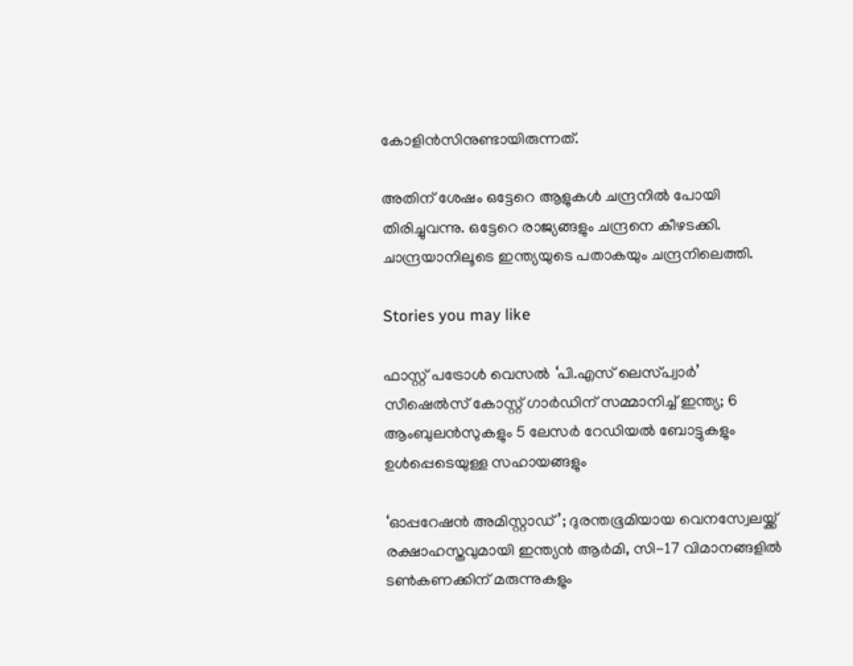കോളിൻസിനുണ്ടായിരുന്നത്.

അതിന് ശേഷം ഒട്ടേറെ ആളുകൾ ചന്ദ്രനിൽ പോയി തിരിച്ചുവന്നു. ഒട്ടേറെ രാജ്യങ്ങളും ചന്ദ്രനെ കീഴടക്കി. ചാന്ദ്രയാനിലൂടെ ഇന്ത്യയുടെ പതാകയും ചന്ദ്രനിലെത്തി.

Stories you may like

ഫാസ്റ്റ് പട്രോൾ വെസൽ ‘പി.എസ് ലെസ്‌പ്വാർ’ സീഷെൽസ് കോസ്റ്റ് ഗാർഡിന് സമ്മാനിച്ച് ഇന്ത്യ; 6 ആംബുലൻസുകളും 5 ലേസർ റേഡിയൽ ബോട്ടുകളും ഉൾപ്പെടെയുള്ള സഹായങ്ങളും

‘ഓപ്പറേഷൻ അമിസ്റ്റാഡ്’; ദുരന്തഭൂമിയായ വെനസ്വേലയ്ക്ക് രക്ഷാഹസ്തവുമായി ഇന്ത്യൻ ആർമി, സി-17 വിമാനങ്ങളിൽ ടൺകണക്കിന് മരുന്നുകളും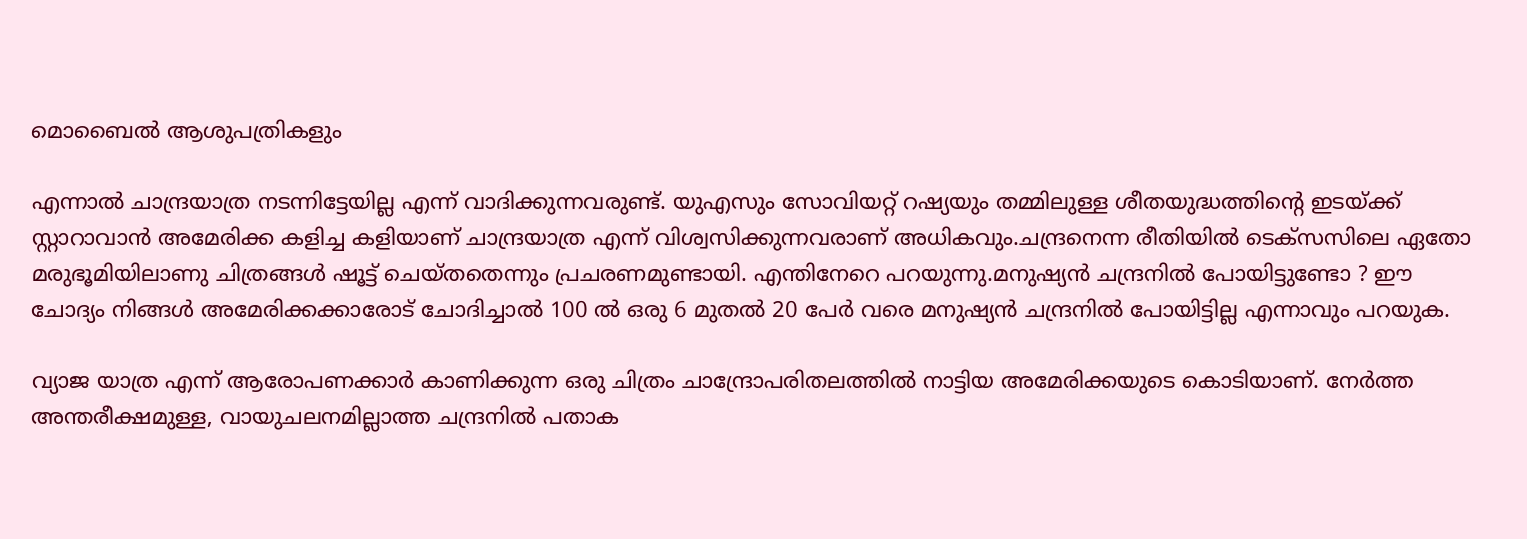മൊബൈൽ ആശുപത്രികളും

എന്നാൽ ചാന്ദ്രയാത്ര നടന്നിട്ടേയില്ല എന്ന് വാദിക്കുന്നവരുണ്ട്. യുഎസും സോവിയറ്റ് റഷ്യയും തമ്മിലുള്ള ശീതയുദ്ധത്തിന്റെ ഇടയ്ക്ക് സ്റ്റാറാവാൻ അമേരിക്ക കളിച്ച കളിയാണ് ചാന്ദ്രയാത്ര എന്ന് വിശ്വസിക്കുന്നവരാണ് അധികവും.ചന്ദ്രനെന്ന രീതിയിൽ ടെക്‌സസിലെ ഏതോ മരുഭൂമിയിലാണു ചിത്രങ്ങൾ ഷൂട്ട് ചെയ്തതെന്നും പ്രചരണമുണ്ടായി. എന്തിനേറെ പറയുന്നു.മനുഷ്യൻ ചന്ദ്രനിൽ പോയിട്ടുണ്ടോ ? ഈ ചോദ്യം നിങ്ങൾ അമേരിക്കക്കാരോട് ചോദിച്ചാൽ 100 ൽ ഒരു 6 മുതൽ 20 പേർ വരെ മനുഷ്യൻ ചന്ദ്രനിൽ പോയിട്ടില്ല എന്നാവും പറയുക.

വ്യാജ യാത്ര എന്ന് ആരോപണക്കാർ കാണിക്കുന്ന ഒരു ചിത്രം ചാന്ദ്രോപരിതലത്തിൽ നാട്ടിയ അമേരിക്കയുടെ കൊടിയാണ്. നേർത്ത അന്തരീക്ഷമുള്ള, വായുചലനമില്ലാത്ത ചന്ദ്രനിൽ പതാക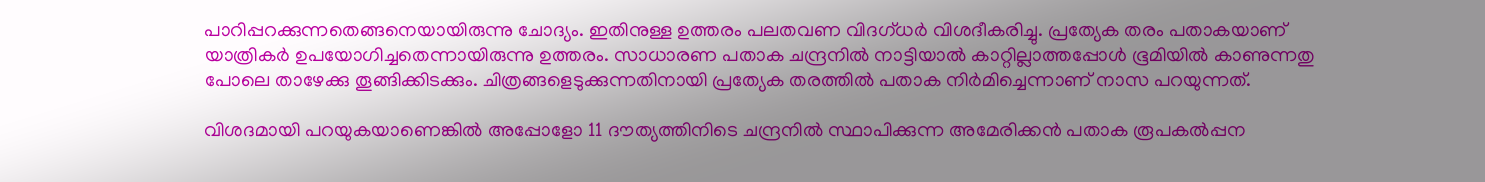പാറിപ്പറക്കുന്നതെങ്ങനെയായിരുന്നു ചോദ്യം. ഇതിനുള്ള ഉത്തരം പലതവണ വിദഗ്ധർ വിശദീകരിച്ചു. പ്രത്യേക തരം പതാകയാണ് യാത്രികർ ഉപയോഗിച്ചതെന്നായിരുന്നു ഉത്തരം. സാധാരണ പതാക ചന്ദ്രനിൽ നാട്ടിയാൽ കാറ്റില്ലാത്തപ്പോൾ ഭൂമിയിൽ കാണുന്നതു പോലെ താഴേക്കു തൂങ്ങിക്കിടക്കും. ചിത്രങ്ങളെടുക്കുന്നതിനായി പ്രത്യേക തരത്തിൽ പതാക നിർമിച്ചെന്നാണ് നാസ പറയുന്നത്.

വിശദമായി പറയുകയാണെങ്കിൽ അപ്പോളോ 11 ദൗത്യത്തിനിടെ ചന്ദ്രനിൽ സ്ഥാപിക്കുന്ന അമേരിക്കൻ പതാക രൂപകൽപ്പന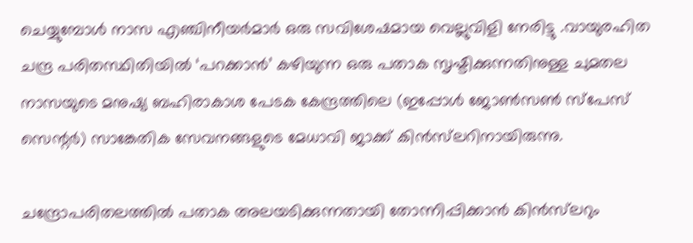ചെയ്യുമ്പോൾ നാസ എഞ്ചിനീയർമാർ ഒരു സവിശേഷമായ വെല്ലുവിളി നേരിട്ടു .വായുരഹിത ചന്ദ്ര പരിതസ്ഥിതിയിൽ ‘പറക്കാൻ’ കഴിയുന്ന ഒരു പതാക സൃഷ്ടിക്കുന്നതിനുള്ള ചുമതല നാസയുടെ മനുഷ്യ ബഹിരാകാശ പേടക കേന്ദ്രത്തിലെ (ഇപ്പോൾ ജോൺസൺ സ്‌പേസ് സെന്റർ) സാങ്കേതിക സേവനങ്ങളുടെ മേധാവി ജാക്ക് കിൻസ്‌ലറിനായിരുന്നു.

ചന്ദ്രോപരിതലത്തിൽ പതാക അലയടിക്കുന്നതായി തോന്നിപ്പിക്കാൻ കിൻസ്‌ലറും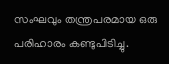സംഘവും തന്ത്രപരമായ ഒരു പരിഹാരം കണ്ടുപിടിച്ചു.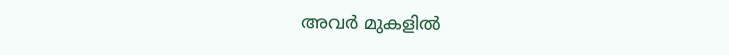അവർ മുകളിൽ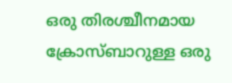ഒരു തിരശ്ചീനമായ ക്രോസ്ബാറുള്ള ഒരു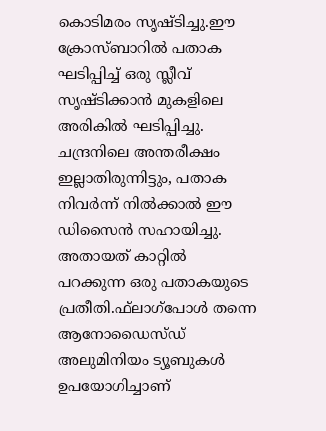കൊടിമരം സൃഷ്ടിച്ചു.ഈ ക്രോസ്ബാറിൽ പതാക ഘടിപ്പിച്ച് ഒരു സ്ലീവ് സൃഷ്ടിക്കാൻ മുകളിലെ അരികിൽ ഘടിപ്പിച്ചു. ചന്ദ്രനിലെ അന്തരീക്ഷം ഇല്ലാതിരുന്നിട്ടും, പതാക നിവർന്ന് നിൽക്കാൽ ഈ ഡിസൈൻ സഹായിച്ചു. അതായത് കാറ്റിൽ പറക്കുന്ന ഒരു പതാകയുടെ പ്രതീതി.ഫ്‌ലാഗ്‌പോൾ തന്നെ ആനോഡൈസ്ഡ് അലുമിനിയം ട്യൂബുകൾ ഉപയോഗിച്ചാണ്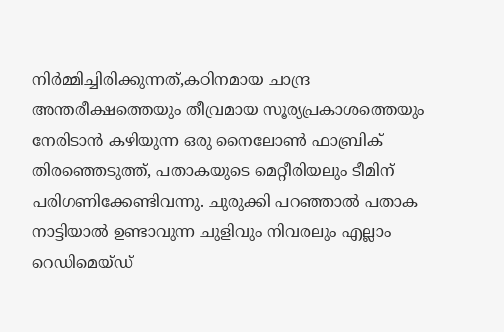നിർമ്മിച്ചിരിക്കുന്നത്,കഠിനമായ ചാന്ദ്ര അന്തരീക്ഷത്തെയും തീവ്രമായ സൂര്യപ്രകാശത്തെയും നേരിടാൻ കഴിയുന്ന ഒരു നൈലോൺ ഫാബ്രിക് തിരഞ്ഞെടുത്ത്, പതാകയുടെ മെറ്റീരിയലും ടീമിന് പരിഗണിക്കേണ്ടിവന്നു. ചുരുക്കി പറഞ്ഞാൽ പതാക നാട്ടിയാൽ ഉണ്ടാവുന്ന ചുളിവും നിവരലും എല്ലാം റെഡിമെയ്ഡ്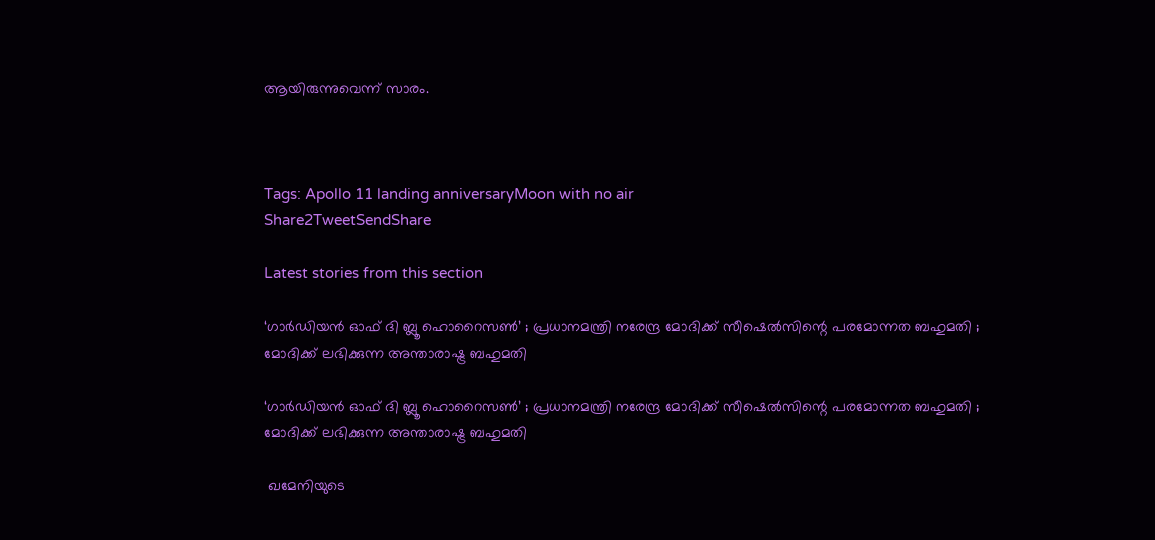ആയിരുന്നുവെന്ന് സാരം.



Tags: Apollo 11 landing anniversaryMoon with no air
Share2TweetSendShare

Latest stories from this section

‘ഗാർഡിയൻ ഓഫ് ദി ബ്ലൂ ഹൊറൈസൺ’ ; പ്രധാനമന്ത്രി നരേന്ദ്ര മോദിക്ക് സീഷെൽസിന്റെ പരമോന്നത ബഹുമതി ; മോദിക്ക് ലഭിക്കുന്ന അന്താരാഷ്ട്ര ബഹുമതി

‘ഗാർഡിയൻ ഓഫ് ദി ബ്ലൂ ഹൊറൈസൺ’ ; പ്രധാനമന്ത്രി നരേന്ദ്ര മോദിക്ക് സീഷെൽസിന്റെ പരമോന്നത ബഹുമതി ; മോദിക്ക് ലഭിക്കുന്ന അന്താരാഷ്ട്ര ബഹുമതി

 ഖമേനിയുടെ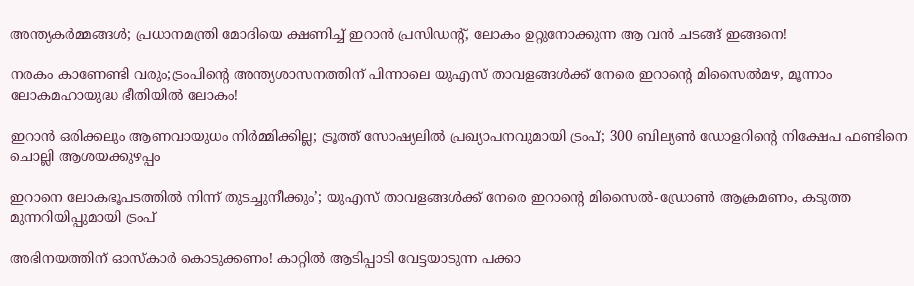അന്ത്യകർമ്മങ്ങൾ; പ്രധാനമന്ത്രി മോദിയെ ക്ഷണിച്ച് ഇറാൻ പ്രസിഡന്റ്, ലോകം ഉറ്റുനോക്കുന്ന ആ വൻ ചടങ്ങ് ഇങ്ങനെ!

നരകം കാണേണ്ടി വരും;ട്രംപിന്റെ അന്ത്യശാസനത്തിന് പിന്നാലെ യുഎസ് താവളങ്ങൾക്ക് നേരെ ഇറാന്റെ മിസൈൽമഴ, മൂന്നാം ലോകമഹായുദ്ധ ഭീതിയിൽ ലോകം!

ഇറാൻ ഒരിക്കലും ആണവായുധം നിർമ്മിക്കില്ല; ട്രൂത്ത് സോഷ്യലിൽ പ്രഖ്യാപനവുമായി ട്രംപ്; 300 ബില്യൺ ഡോളറിന്റെ നിക്ഷേപ ഫണ്ടിനെ ചൊല്ലി ആശയക്കുഴപ്പം

ഇറാനെ ലോകഭൂപടത്തിൽ നിന്ന് തുടച്ചുനീക്കും’; യുഎസ് താവളങ്ങൾക്ക് നേരെ ഇറാന്റെ മിസൈൽ-ഡ്രോൺ ആക്രമണം, കടുത്ത മുന്നറിയിപ്പുമായി ട്രംപ്

അഭിനയത്തിന് ഓസ്കാർ കൊടുക്കണം! കാറ്റിൽ ആടിപ്പാടി വേട്ടയാടുന്ന പക്കാ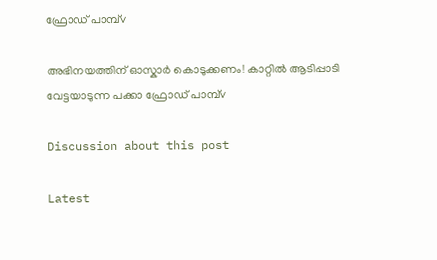ഫ്രോഡ് പാമ്പ്v

അഭിനയത്തിന് ഓസ്കാർ കൊടുക്കണം! കാറ്റിൽ ആടിപ്പാടി വേട്ടയാടുന്ന പക്കാ ഫ്രോഡ് പാമ്പ്v

Discussion about this post

Latest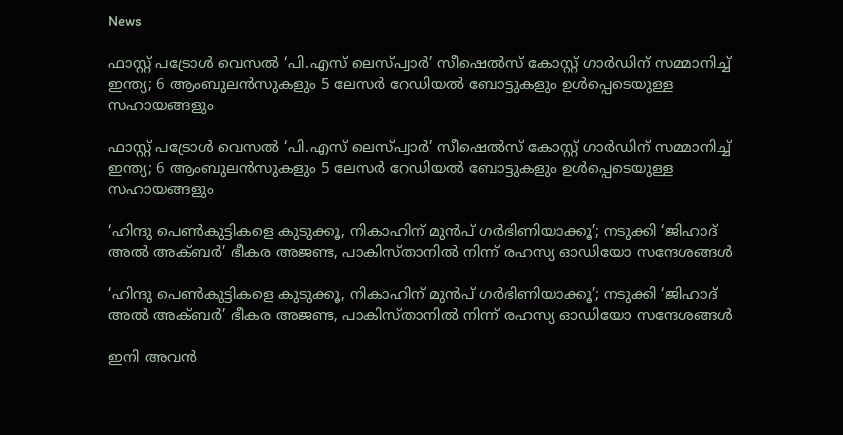News

ഫാസ്റ്റ് പട്രോൾ വെസൽ ‘പി.എസ് ലെസ്‌പ്വാർ’ സീഷെൽസ് കോസ്റ്റ് ഗാർഡിന് സമ്മാനിച്ച് ഇന്ത്യ; 6 ആംബുലൻസുകളും 5 ലേസർ റേഡിയൽ ബോട്ടുകളും ഉൾപ്പെടെയുള്ള സഹായങ്ങളും

ഫാസ്റ്റ് പട്രോൾ വെസൽ ‘പി.എസ് ലെസ്‌പ്വാർ’ സീഷെൽസ് കോസ്റ്റ് ഗാർഡിന് സമ്മാനിച്ച് ഇന്ത്യ; 6 ആംബുലൻസുകളും 5 ലേസർ റേഡിയൽ ബോട്ടുകളും ഉൾപ്പെടെയുള്ള സഹായങ്ങളും

‘ഹിന്ദു പെൺകുട്ടികളെ കുടുക്കൂ, നികാഹിന് മുൻപ് ഗർഭിണിയാക്കൂ’; നടുക്കി ‘ജിഹാദ് അൽ അക്ബർ’ ഭീകര അജണ്ട, പാകിസ്താനിൽ നിന്ന് രഹസ്യ ഓഡിയോ സന്ദേശങ്ങൾ

‘ഹിന്ദു പെൺകുട്ടികളെ കുടുക്കൂ, നികാഹിന് മുൻപ് ഗർഭിണിയാക്കൂ’; നടുക്കി ‘ജിഹാദ് അൽ അക്ബർ’ ഭീകര അജണ്ട, പാകിസ്താനിൽ നിന്ന് രഹസ്യ ഓഡിയോ സന്ദേശങ്ങൾ

ഇനി അവൻ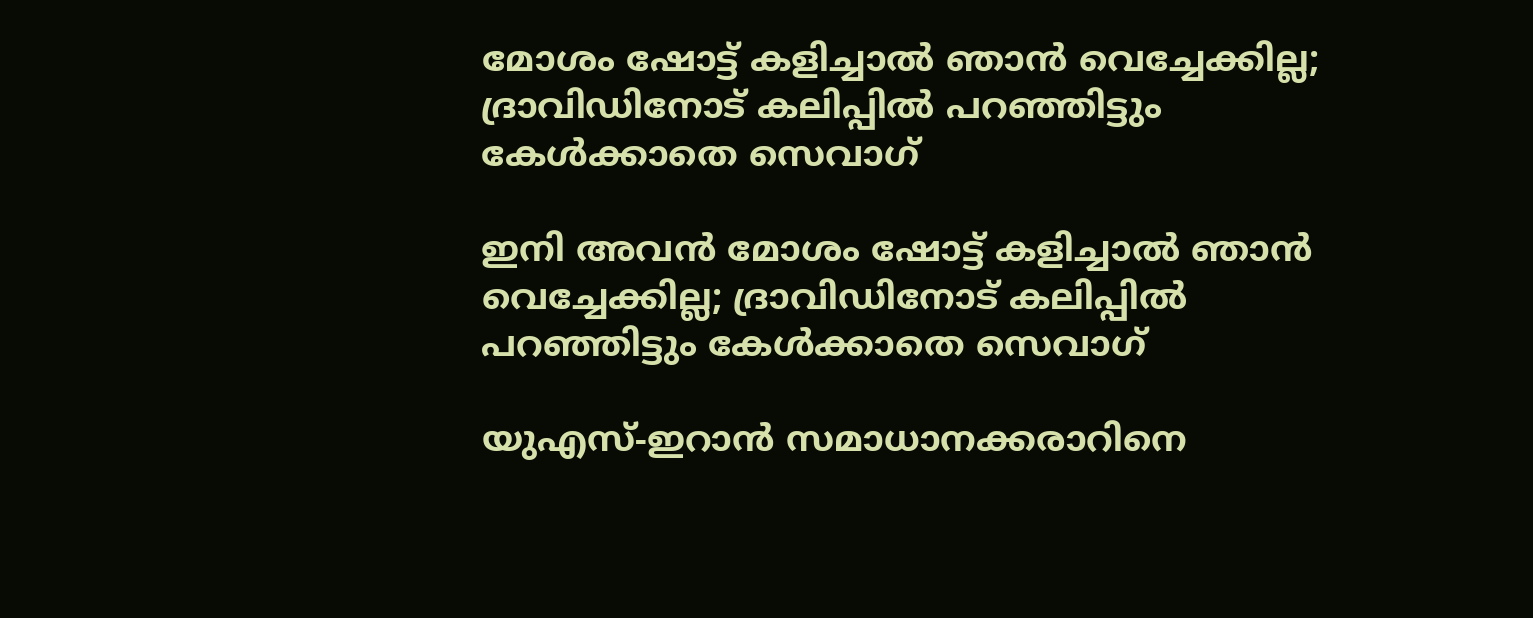മോശം ഷോട്ട് കളിച്ചാൽ ഞാൻ വെച്ചേക്കില്ല; ദ്രാവിഡിനോട് കലിപ്പിൽ പറഞ്ഞിട്ടും കേൾക്കാതെ സെവാഗ്

ഇനി അവൻ മോശം ഷോട്ട് കളിച്ചാൽ ഞാൻ വെച്ചേക്കില്ല; ദ്രാവിഡിനോട് കലിപ്പിൽ പറഞ്ഞിട്ടും കേൾക്കാതെ സെവാഗ്

യുഎസ്-ഇറാൻ സമാധാനക്കരാറിനെ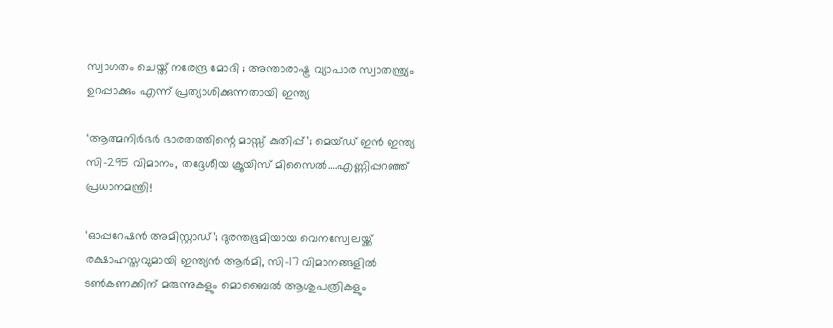സ്വാഗതം ചെയ്ത് നരേന്ദ്ര മോദി ; അന്താരാഷ്ട്ര വ്യാപാര സ്വാതന്ത്ര്യം ഉറപ്പാക്കും എന്ന് പ്രത്യാശിക്കുന്നതായി ഇന്ത്യ

‘ആത്മനിർഭർ ഭാരതത്തിന്റെ മാസ്സ് കുതിപ്പ്’; മെയ്ഡ് ഇൻ ഇന്ത്യ സി-295 വിമാനം, തദ്ദേശീയ ക്രൂയിസ് മിസൈൽ….എണ്ണിപ്പറഞ്ഞ് പ്രധാനമന്ത്രി!

‘ഓപ്പറേഷൻ അമിസ്റ്റാഡ്’; ദുരന്തഭൂമിയായ വെനസ്വേലയ്ക്ക് രക്ഷാഹസ്തവുമായി ഇന്ത്യൻ ആർമി, സി-17 വിമാനങ്ങളിൽ ടൺകണക്കിന് മരുന്നുകളും മൊബൈൽ ആശുപത്രികളും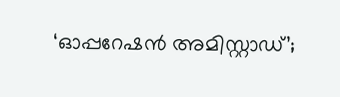‘ഓപ്പറേഷൻ അമിസ്റ്റാഡ്’;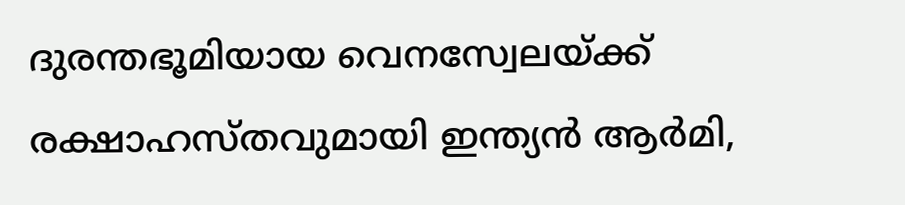ദുരന്തഭൂമിയായ വെനസ്വേലയ്ക്ക് രക്ഷാഹസ്തവുമായി ഇന്ത്യൻ ആർമി,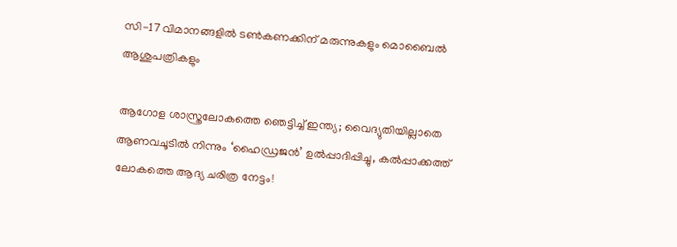സി-17 വിമാനങ്ങളിൽ ടൺകണക്കിന് മരുന്നുകളും മൊബൈൽ ആശുപത്രികളും

ആഗോള ശാസ്ത്രലോകത്തെ ഞെട്ടിച്ച് ഇന്ത്യ; വൈദ്യുതിയില്ലാതെ ആണവചൂടിൽ നിന്നും ‘ഹൈഡ്രജൻ’ ഉൽപ്പാദിപ്പിച്ചു, കൽപ്പാക്കത്ത് ലോകത്തെ ആദ്യ ചരിത്ര നേട്ടം!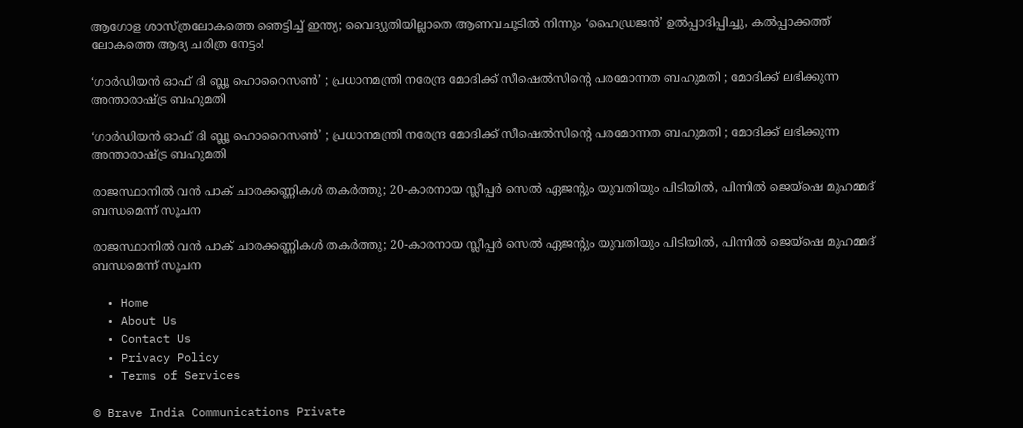ആഗോള ശാസ്ത്രലോകത്തെ ഞെട്ടിച്ച് ഇന്ത്യ; വൈദ്യുതിയില്ലാതെ ആണവചൂടിൽ നിന്നും ‘ഹൈഡ്രജൻ’ ഉൽപ്പാദിപ്പിച്ചു, കൽപ്പാക്കത്ത് ലോകത്തെ ആദ്യ ചരിത്ര നേട്ടം!

‘ഗാർഡിയൻ ഓഫ് ദി ബ്ലൂ ഹൊറൈസൺ’ ; പ്രധാനമന്ത്രി നരേന്ദ്ര മോദിക്ക് സീഷെൽസിന്റെ പരമോന്നത ബഹുമതി ; മോദിക്ക് ലഭിക്കുന്ന അന്താരാഷ്ട്ര ബഹുമതി

‘ഗാർഡിയൻ ഓഫ് ദി ബ്ലൂ ഹൊറൈസൺ’ ; പ്രധാനമന്ത്രി നരേന്ദ്ര മോദിക്ക് സീഷെൽസിന്റെ പരമോന്നത ബഹുമതി ; മോദിക്ക് ലഭിക്കുന്ന അന്താരാഷ്ട്ര ബഹുമതി

രാജസ്ഥാനിൽ വൻ പാക് ചാരക്കണ്ണികൾ തകർത്തു; 20-കാരനായ സ്ലീപ്പർ സെൽ ഏജന്റും യുവതിയും പിടിയിൽ, പിന്നിൽ ജെയ്ഷെ മുഹമ്മദ് ബന്ധമെന്ന് സൂചന

രാജസ്ഥാനിൽ വൻ പാക് ചാരക്കണ്ണികൾ തകർത്തു; 20-കാരനായ സ്ലീപ്പർ സെൽ ഏജന്റും യുവതിയും പിടിയിൽ, പിന്നിൽ ജെയ്ഷെ മുഹമ്മദ് ബന്ധമെന്ന് സൂചന

  • Home
  • About Us
  • Contact Us
  • Privacy Policy
  • Terms of Services

© Brave India Communications Private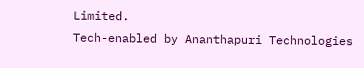Limited.
Tech-enabled by Ananthapuri Technologies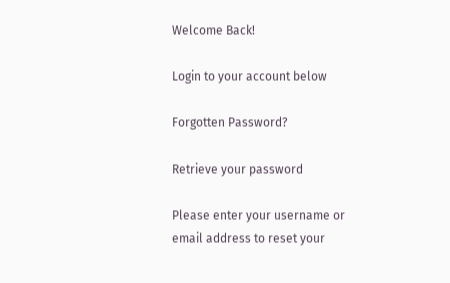Welcome Back!

Login to your account below

Forgotten Password?

Retrieve your password

Please enter your username or email address to reset your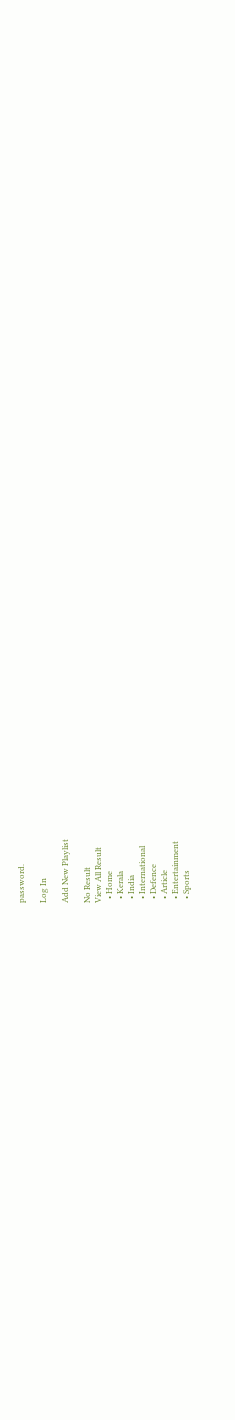password.

Log In

Add New Playlist

No Result
View All Result
  • Home
  • Kerala
  • India
  • International
  • Defence
  • Article
  • Entertainment
  • Sports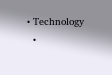• Technology
  •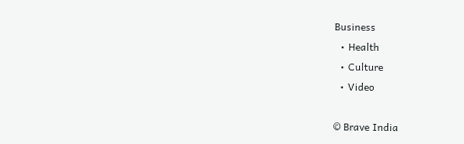Business
  • Health
  • Culture
  • Video

© Brave India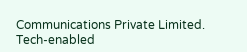Communications Private Limited.
Tech-enabled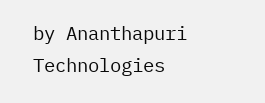by Ananthapuri Technologies